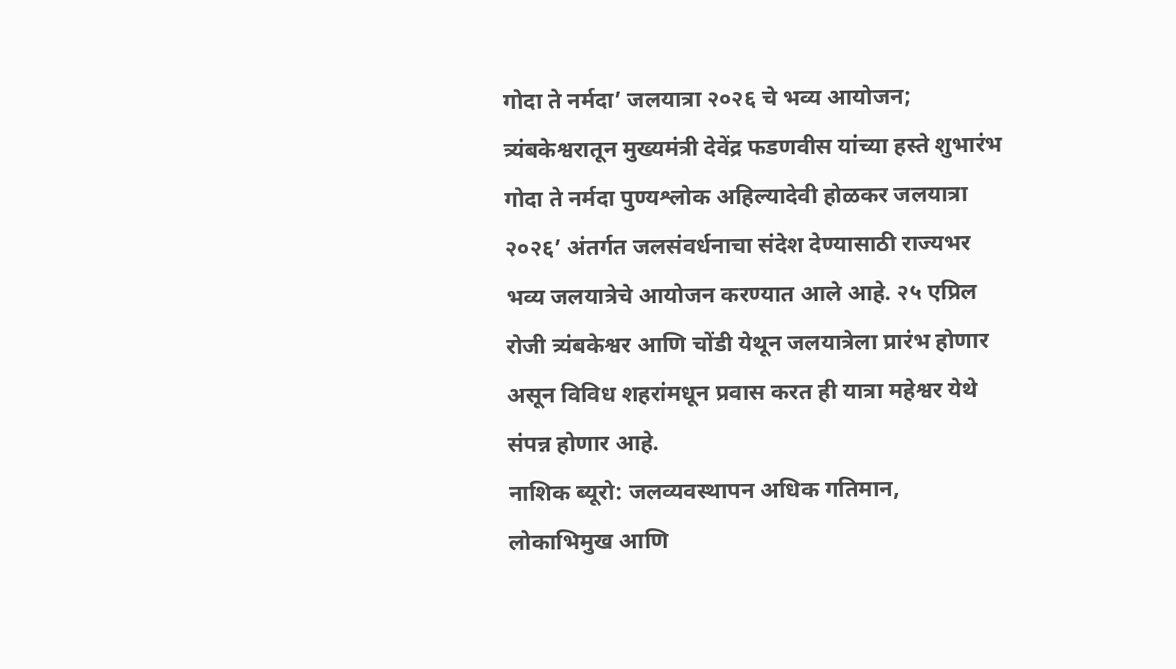गोदा ते नर्मदा’ जलयात्रा २०२६ चे भव्य आयोजन; त्र्यंबकेश्वरातून मुख्यमंत्री देवेंद्र फडणवीस यांच्या हस्ते शुभारंभ
गोदा ते नर्मदा पुण्यश्लोक अहिल्यादेवी होळकर जलयात्रा २०२६’ अंतर्गत जलसंवर्धनाचा संदेश देण्यासाठी राज्यभर भव्य जलयात्रेचे आयोजन करण्यात आले आहे. २५ एप्रिल रोजी त्र्यंबकेश्वर आणि चोंडी येथून जलयात्रेला प्रारंभ होणार असून विविध शहरांमधून प्रवास करत ही यात्रा महेश्वर येथे संपन्न होणार आहे.
नाशिक ब्यूरो: जलव्यवस्थापन अधिक गतिमान, लोकाभिमुख आणि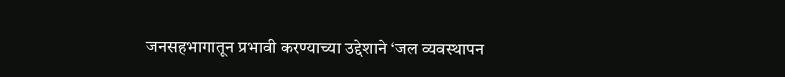जनसहभागातून प्रभावी करण्याच्या उद्देशाने ‘जल व्यवस्थापन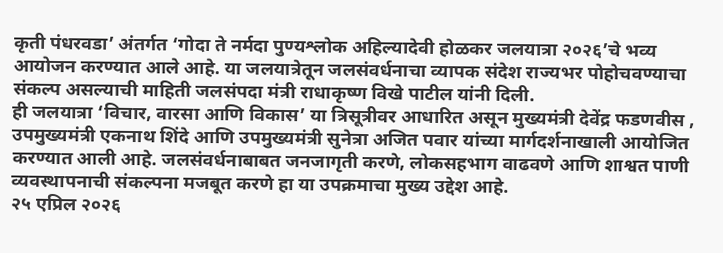कृती पंधरवडा’ अंतर्गत ‘गोदा ते नर्मदा पुण्यश्लोक अहिल्यादेवी होळकर जलयात्रा २०२६’चे भव्य आयोजन करण्यात आले आहे. या जलयात्रेतून जलसंवर्धनाचा व्यापक संदेश राज्यभर पोहोचवण्याचा संकल्प असल्याची माहिती जलसंपदा मंत्री राधाकृष्ण विखे पाटील यांनी दिली.
ही जलयात्रा ‘विचार, वारसा आणि विकास’ या त्रिसूत्रीवर आधारित असून मुख्यमंत्री देवेंद्र फडणवीस , उपमुख्यमंत्री एकनाथ शिंदे आणि उपमुख्यमंत्री सुनेत्रा अजित पवार यांच्या मार्गदर्शनाखाली आयोजित करण्यात आली आहे. जलसंवर्धनाबाबत जनजागृती करणे, लोकसहभाग वाढवणे आणि शाश्वत पाणी व्यवस्थापनाची संकल्पना मजबूत करणे हा या उपक्रमाचा मुख्य उद्देश आहे.
२५ एप्रिल २०२६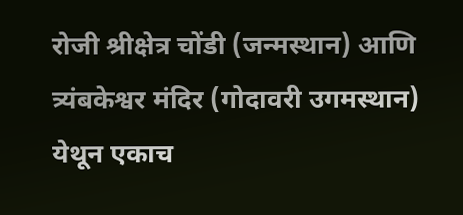रोजी श्रीक्षेत्र चोंडी (जन्मस्थान) आणि त्र्यंबकेश्वर मंदिर (गोदावरी उगमस्थान) येथून एकाच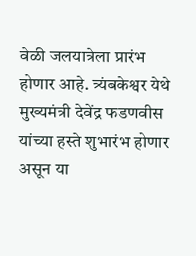वेळी जलयात्रेला प्रारंभ होणार आहे. त्र्यंबकेश्वर येथे मुख्यमंत्री देवेंद्र फडणवीस यांच्या हस्ते शुभारंभ होणार असून या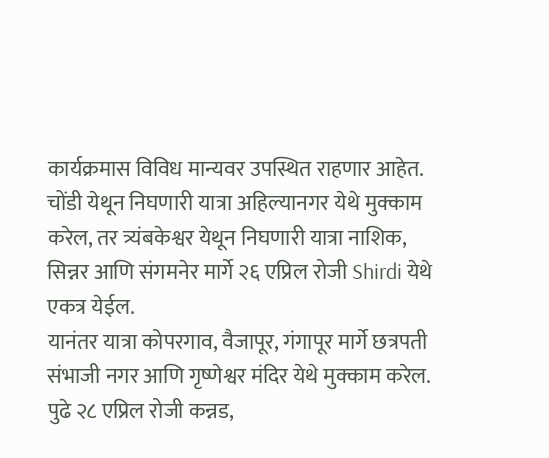कार्यक्रमास विविध मान्यवर उपस्थित राहणार आहेत.
चोंडी येथून निघणारी यात्रा अहिल्यानगर येथे मुक्काम करेल, तर त्र्यंबकेश्वर येथून निघणारी यात्रा नाशिक, सिन्नर आणि संगमनेर मार्गे २६ एप्रिल रोजी Shirdi येथे एकत्र येईल.
यानंतर यात्रा कोपरगाव, वैजापूर, गंगापूर मार्गे छत्रपती संभाजी नगर आणि गृष्णेश्वर मंदिर येथे मुक्काम करेल. पुढे २८ एप्रिल रोजी कन्नड,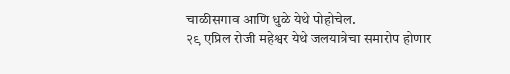चाळीसगाव आणि धुळे येथे पोहोचेल.
२९ एप्रिल रोजी महेश्वर येथे जलयात्रेचा समारोप होणार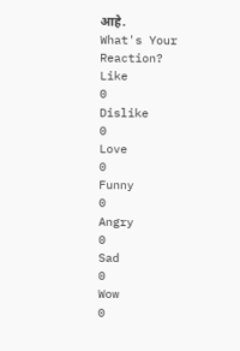आहे.
What's Your Reaction?
Like
0
Dislike
0
Love
0
Funny
0
Angry
0
Sad
0
Wow
0